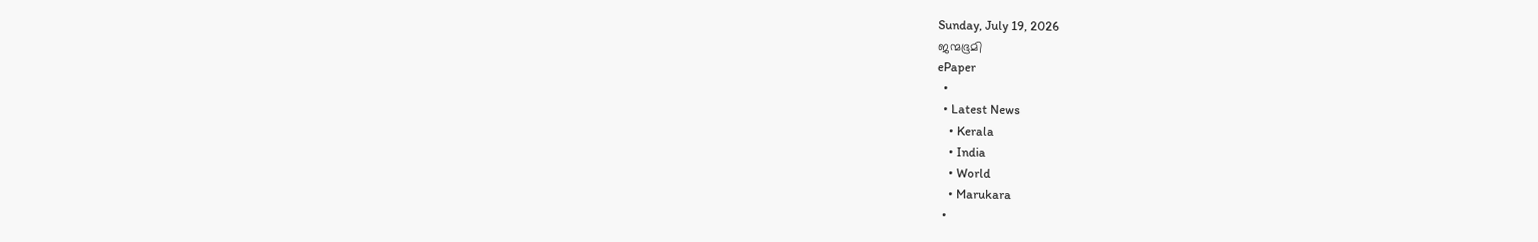Sunday, July 19, 2026
ജന്മഭൂമി
ePaper
  •
  • Latest News
    • Kerala
    • India
    • World
    • Marukara
  •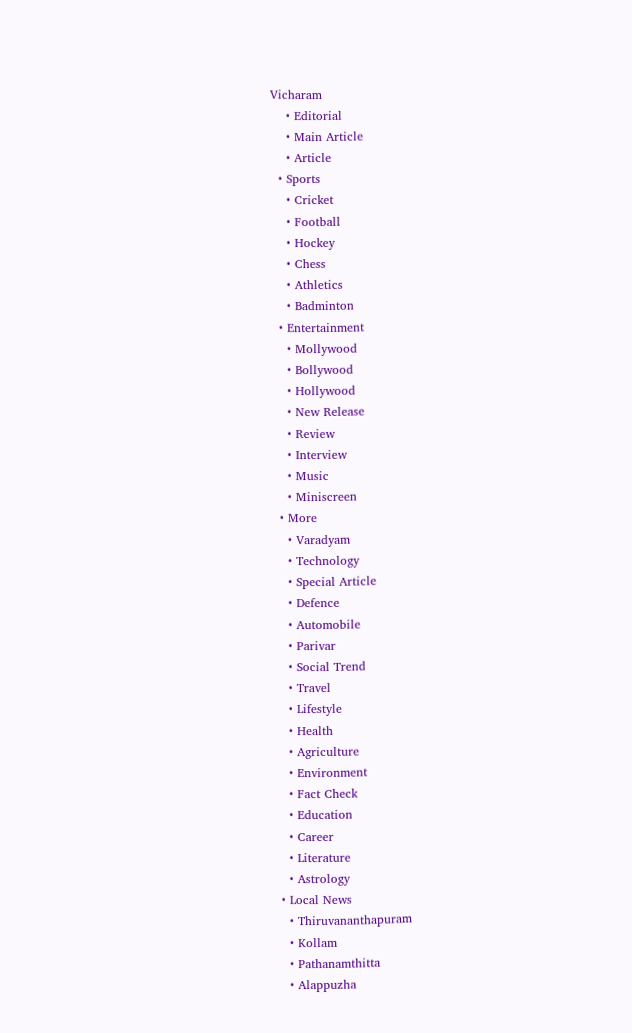Vicharam
    • Editorial
    • Main Article
    • Article
  • Sports
    • Cricket
    • Football
    • Hockey
    • Chess
    • Athletics
    • Badminton
  • Entertainment
    • Mollywood
    • Bollywood
    • Hollywood
    • New Release
    • Review
    • Interview
    • Music
    • Miniscreen
  • More
    • Varadyam
    • Technology
    • Special Article
    • Defence
    • Automobile
    • Parivar
    • Social Trend
    • Travel
    • Lifestyle
    • Health
    • Agriculture
    • Environment
    • Fact Check
    • Education
    • Career
    • Literature
    • Astrology
  • Local News
    • Thiruvananthapuram
    • Kollam
    • Pathanamthitta
    • Alappuzha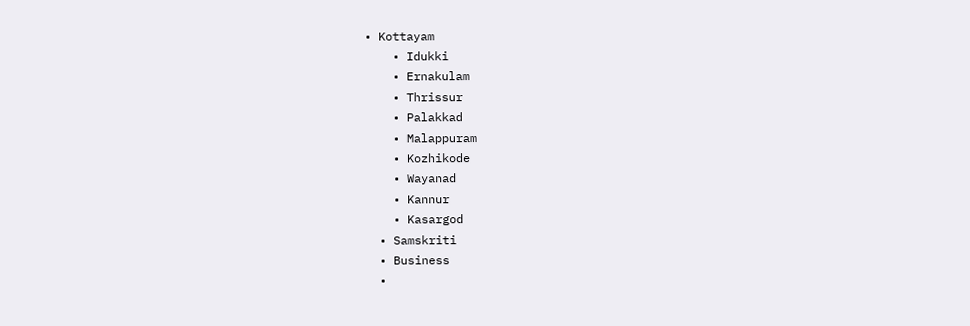• Kottayam
    • Idukki
    • Ernakulam
    • Thrissur
    • Palakkad
    • Malappuram
    • Kozhikode
    • Wayanad
    • Kannur
    • Kasargod
  • Samskriti
  • Business
  •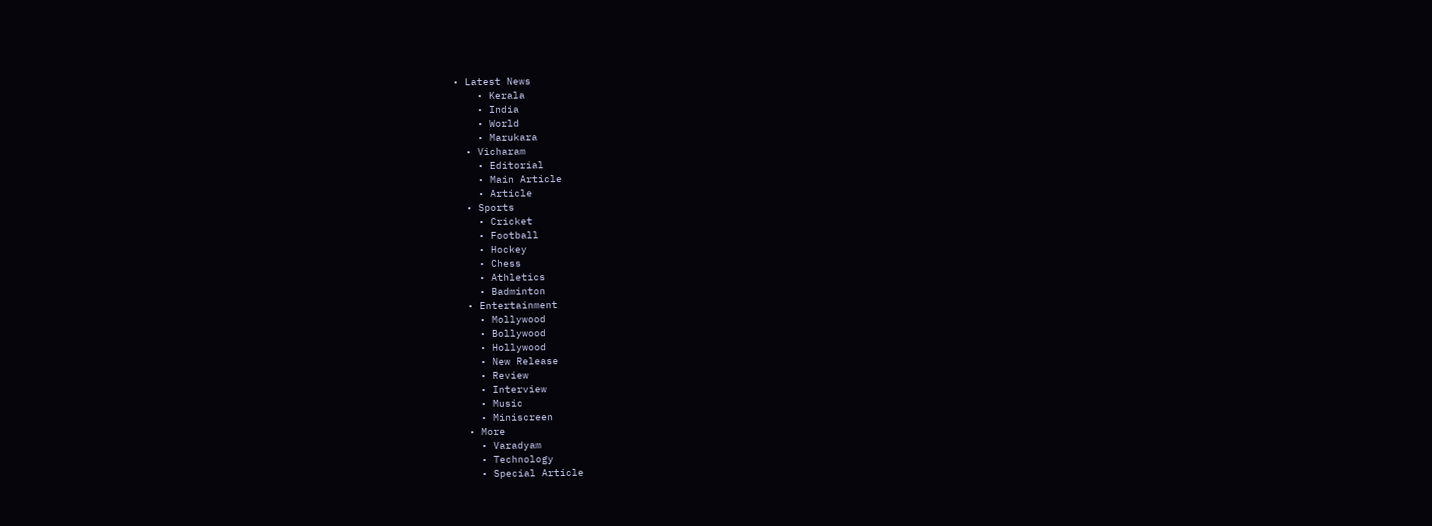• Latest News
    • Kerala
    • India
    • World
    • Marukara
  • Vicharam
    • Editorial
    • Main Article
    • Article
  • Sports
    • Cricket
    • Football
    • Hockey
    • Chess
    • Athletics
    • Badminton
  • Entertainment
    • Mollywood
    • Bollywood
    • Hollywood
    • New Release
    • Review
    • Interview
    • Music
    • Miniscreen
  • More
    • Varadyam
    • Technology
    • Special Article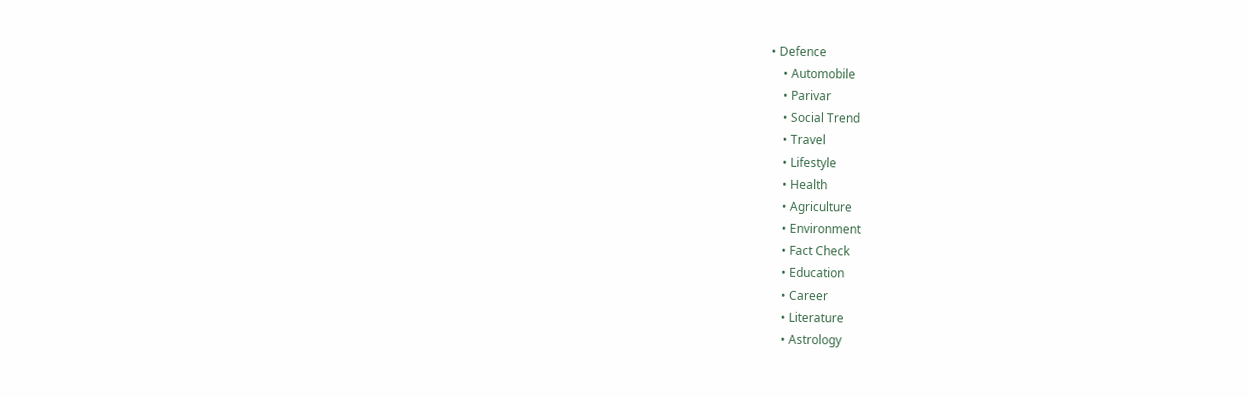• Defence
    • Automobile
    • Parivar
    • Social Trend
    • Travel
    • Lifestyle
    • Health
    • Agriculture
    • Environment
    • Fact Check
    • Education
    • Career
    • Literature
    • Astrology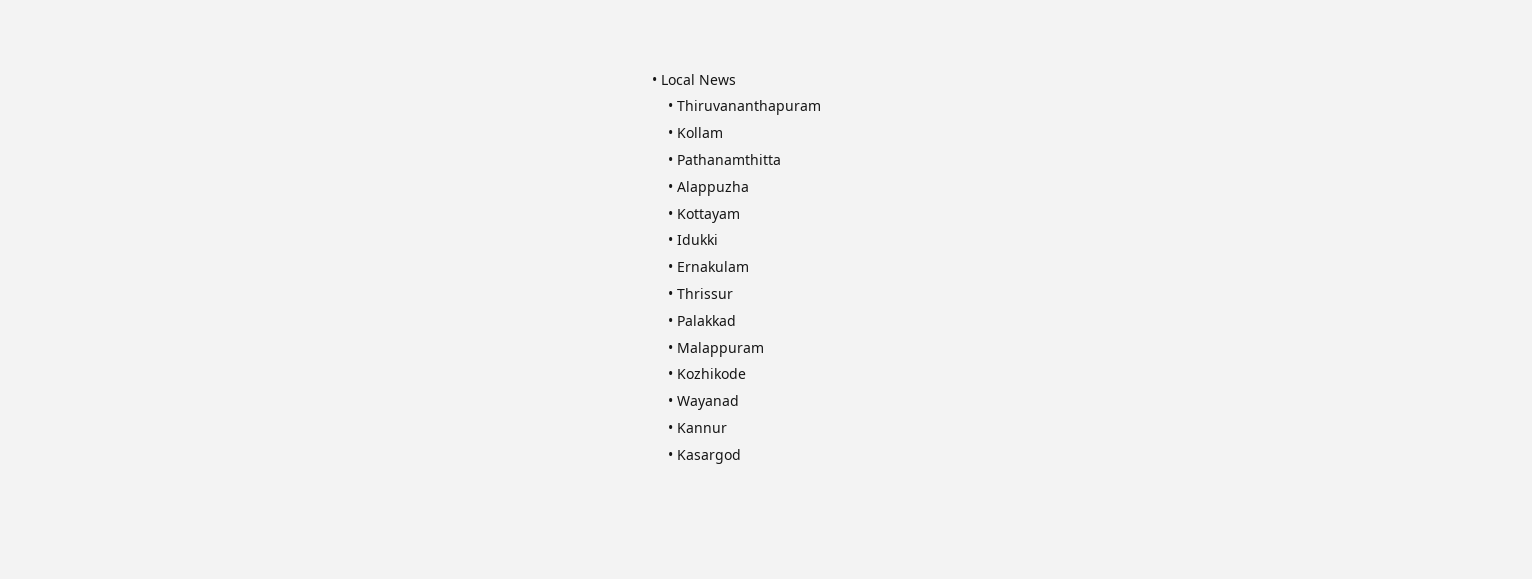• Local News
    • Thiruvananthapuram
    • Kollam
    • Pathanamthitta
    • Alappuzha
    • Kottayam
    • Idukki
    • Ernakulam
    • Thrissur
    • Palakkad
    • Malappuram
    • Kozhikode
    • Wayanad
    • Kannur
    • Kasargod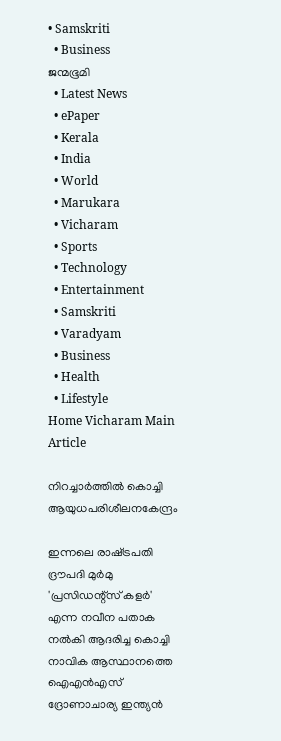• Samskriti
  • Business
ജന്മഭൂമി
  • Latest News
  • ePaper
  • Kerala
  • India
  • World
  • Marukara
  • Vicharam
  • Sports
  • Technology
  • Entertainment
  • Samskriti
  • Varadyam
  • Business
  • Health
  • Lifestyle
Home Vicharam Main Article

നിറച്ചാര്‍ത്തില്‍ കൊച്ചി ആയുധപരിശീലനകേന്ദ്രം

ഇന്നലെ രാഷ്‌ട്രപതി ദ്രൗപദി മുര്‍മു 'പ്രസിഡന്റ്‌സ് കളര്‍' എന്ന നവീന പതാക നല്‍കി ആദരിച്ച കൊച്ചി നാവിക ആസ്ഥാനത്തെ ഐഎന്‍എസ് ദ്രോണാചാര്യ ഇന്ത്യന്‍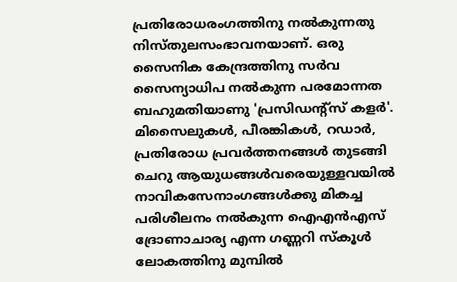പ്രതിരോധരംഗത്തിനു നല്‍കുന്നതു നിസ്തുലസംഭാവനയാണ്. ഒരു സൈനിക കേന്ദ്രത്തിനു സര്‍വ സൈന്യാധിപ നല്‍കുന്ന പരമോന്നത ബഹുമതിയാണു 'പ്രസിഡന്റ്‌സ് കളര്‍'. മിസൈലുകള്‍, പീരങ്കികള്‍, റഡാര്‍, പ്രതിരോധ പ്രവര്‍ത്തനങ്ങള്‍ തുടങ്ങി ചെറു ആയുധങ്ങള്‍വരെയുള്ളവയില്‍ നാവികസേനാംഗങ്ങള്‍ക്കു മികച്ച പരിശീലനം നല്‍കുന്ന ഐഎന്‍എസ് ദ്രോണാചാര്യ എന്ന ഗണ്ണറി സ്‌കൂള്‍ ലോകത്തിനു മുമ്പില്‍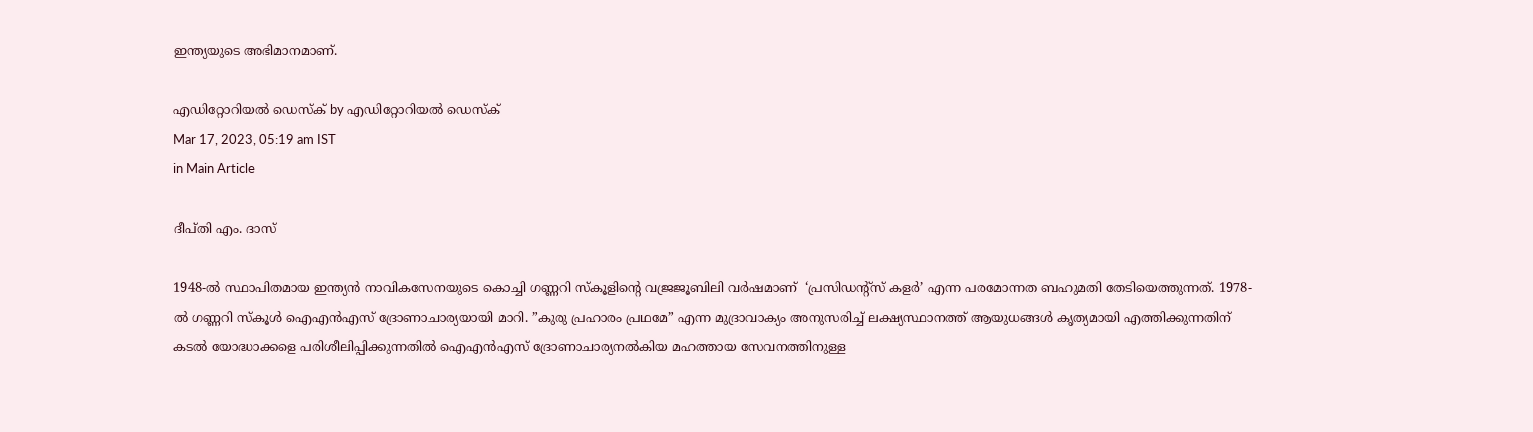ഇന്ത്യയുടെ അഭിമാനമാണ്.

എഡിറ്റോറിയൽ ഡെസ്ക് by എഡിറ്റോറിയൽ ഡെസ്ക്
Mar 17, 2023, 05:19 am IST
in Main Article

ദീപ്തി എം. ദാസ്

1948-ല്‍ സ്ഥാപിതമായ ഇന്ത്യന്‍ നാവികസേനയുടെ കൊച്ചി ഗണ്ണറി സ്‌കൂളിന്റെ വജ്രജൂബിലി വര്‍ഷമാണ്  ‘പ്രസിഡന്റ്‌സ് കളര്‍’ എന്ന പരമോന്നത ബഹുമതി തേടിയെത്തുന്നത്. 1978-ല്‍ ഗണ്ണറി സ്‌കൂള്‍ ഐഎന്‍എസ് ദ്രോണാചാര്യയായി മാറി. ”കുരു പ്രഹാരം പ്രഥമേ” എന്ന മുദ്രാവാക്യം അനുസരിച്ച് ലക്ഷ്യസ്ഥാനത്ത് ആയുധങ്ങള്‍ കൃത്യമായി എത്തിക്കുന്നതിന് കടല്‍ യോദ്ധാക്കളെ പരിശീലിപ്പിക്കുന്നതില്‍ ഐഎന്‍എസ് ദ്രോണാചാര്യനല്‍കിയ മഹത്തായ സേവനത്തിനുള്ള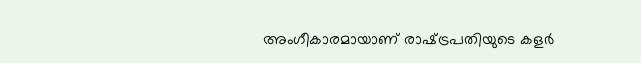അംഗീകാരമായാണ് രാഷ്‌ട്രപതിയുടെ കളര്‍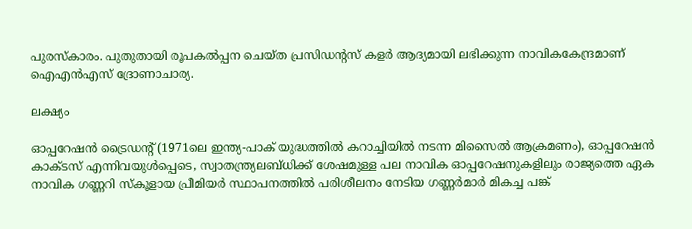പുരസ്‌കാരം. പുതുതായി രൂപകല്‍പ്പന ചെയ്ത പ്രസിഡന്റസ് കളര്‍ ആദ്യമായി ലഭിക്കുന്ന നാവികകേന്ദ്രമാണ് ഐഎന്‍എസ് ദ്രോണാചാര്യ.

ലക്ഷ്യം

ഓപ്പറേഷന്‍ ട്രൈഡന്റ് (1971ലെ ഇന്ത്യ-പാക് യുദ്ധത്തില്‍ കറാച്ചിയില്‍ നടന്ന മിസൈല്‍ ആക്രമണം), ഓപ്പറേഷന്‍ കാക്ടസ് എന്നിവയുള്‍പ്പെടെ, സ്വാതന്ത്ര്യലബ്ധിക്ക് ശേഷമുള്ള പല നാവിക ഓപ്പറേഷനുകളിലും രാജ്യത്തെ ഏക നാവിക ഗണ്ണറി സ്‌കൂളായ പ്രീമിയര്‍ സ്ഥാപനത്തില്‍ പരിശീലനം നേടിയ ഗണ്ണര്‍മാര്‍ മികച്ച പങ്ക്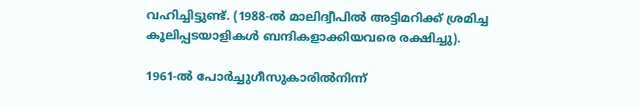വഹിച്ചിട്ടുണ്ട്. (1988-ല്‍ മാലിദ്വീപില്‍ അട്ടിമറിക്ക് ശ്രമിച്ച കൂലിപ്പടയാളികള്‍ ബന്ദികളാക്കിയവരെ രക്ഷിച്ചു).

1961-ല്‍ പോര്‍ച്ചുഗീസുകാരില്‍നിന്ന്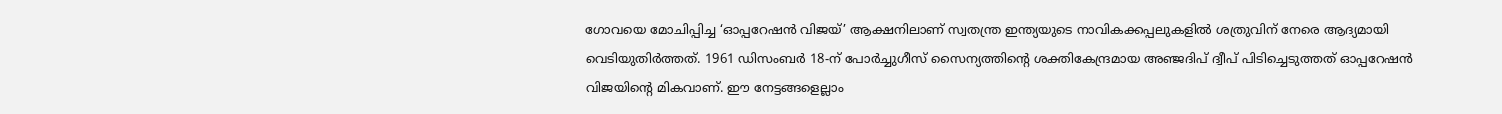ഗോവയെ മോചിപ്പിച്ച ‘ഓപ്പറേഷന്‍ വിജയ്’ ആക്ഷനിലാണ് സ്വതന്ത്ര ഇന്ത്യയുടെ നാവികക്കപ്പലുകളില്‍ ശത്രുവിന് നേരെ ആദ്യമായി വെടിയുതിര്‍ത്തത്. 1961 ഡിസംബര്‍ 18-ന് പോര്‍ച്ചുഗീസ് സൈന്യത്തിന്റെ ശക്തികേന്ദ്രമായ അഞ്ജദിപ് ദ്വീപ് പിടിച്ചെടുത്തത് ഓപ്പറേഷന്‍ വിജയിന്റെ മികവാണ്. ഈ നേട്ടങ്ങളെല്ലാം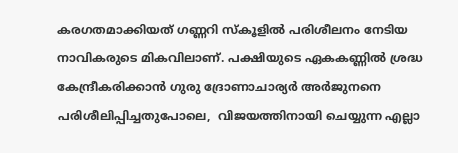കരഗതമാക്കിയത് ഗണ്ണറി സ്‌കൂളില്‍ പരിശീലനം നേടിയ നാവികരുടെ മികവിലാണ്. പക്ഷിയുടെ ഏകകണ്ണില്‍ ശ്രദ്ധ കേന്ദ്രീകരിക്കാന്‍ ഗുരു ദ്രോണാചാര്യര്‍ അര്‍ജുനനെ പരിശീലിപ്പിച്ചതുപോലെ,  വിജയത്തിനായി ചെയ്യുന്ന എല്ലാ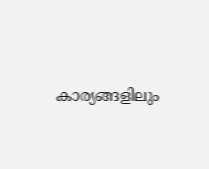കാര്യങ്ങളിലും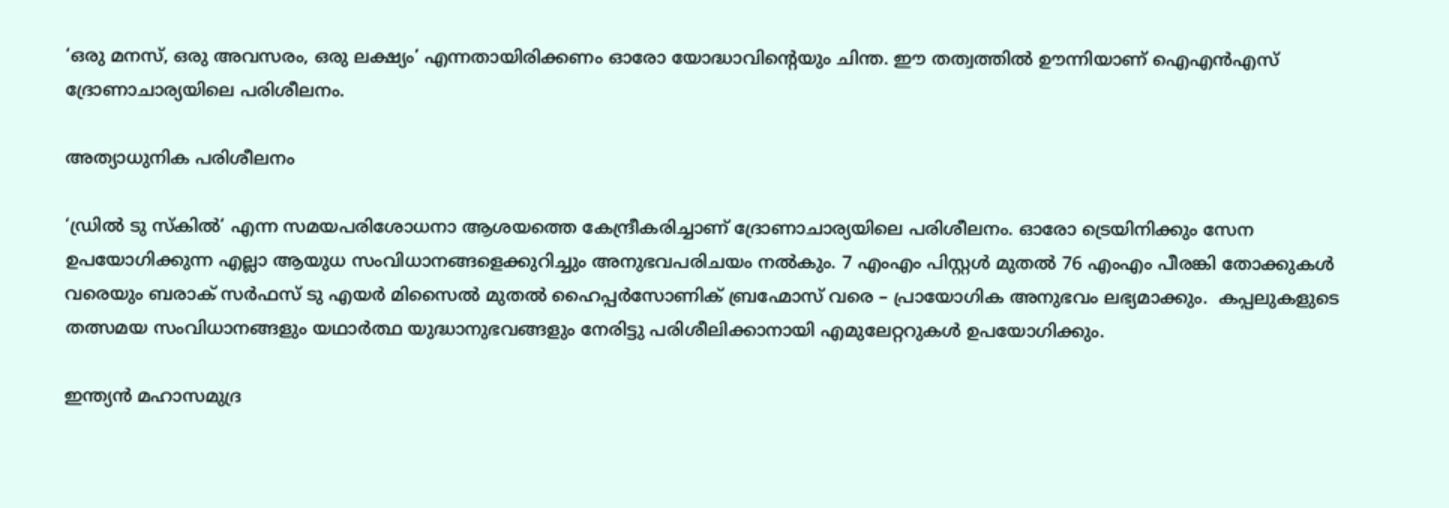‘ഒരു മനസ്, ഒരു അവസരം, ഒരു ലക്ഷ്യം’ എന്നതായിരിക്കണം ഓരോ യോദ്ധാവിന്റെയും ചിന്ത. ഈ തത്വത്തില്‍ ഊന്നിയാണ് ഐഎന്‍എസ് ദ്രോണാചാര്യയിലെ പരിശീലനം.

അത്യാധുനിക പരിശീലനം

‘ഡ്രില്‍ ടു സ്‌കില്‍’ എന്ന സമയപരിശോധനാ ആശയത്തെ കേന്ദ്രീകരിച്ചാണ് ദ്രോണാചാര്യയിലെ പരിശീലനം. ഓരോ ട്രെയിനിക്കും സേന ഉപയോഗിക്കുന്ന എല്ലാ ആയുധ സംവിധാനങ്ങളെക്കുറിച്ചും അനുഭവപരിചയം നല്‍കും. 7 എംഎം പിസ്റ്റള്‍ മുതല്‍ 76 എംഎം പീരങ്കി തോക്കുകള്‍ വരെയും ബരാക് സര്‍ഫസ് ടു എയര്‍ മിസൈല്‍ മുതല്‍ ഹൈപ്പര്‍സോണിക് ബ്രഹ്മോസ് വരെ – പ്രായോഗിക അനുഭവം ലഭ്യമാക്കും.  കപ്പലുകളുടെ തത്സമയ സംവിധാനങ്ങളും യഥാര്‍ത്ഥ യുദ്ധാനുഭവങ്ങളും നേരിട്ടു പരിശീലിക്കാനായി എമുലേറ്ററുകള്‍ ഉപയോഗിക്കും.

ഇന്ത്യന്‍ മഹാസമുദ്ര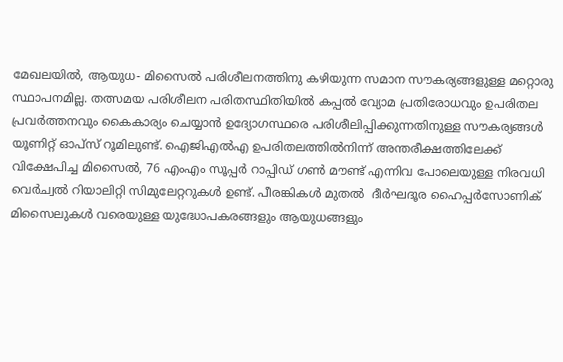മേഖലയില്‍, ആയുധ- മിസൈല്‍ പരിശീലനത്തിനു കഴിയുന്ന സമാന സൗകര്യങ്ങളുള്ള മറ്റൊരു സ്ഥാപനമില്ല. തത്സമയ പരിശീലന പരിതസ്ഥിതിയില്‍ കപ്പല്‍ വ്യോമ പ്രതിരോധവും ഉപരിതല പ്രവര്‍ത്തനവും കൈകാര്യം ചെയ്യാന്‍ ഉദ്യോഗസ്ഥരെ പരിശീലിപ്പിക്കുന്നതിനുള്ള സൗകര്യങ്ങള്‍ യൂണിറ്റ് ഓപ്‌സ് റൂമിലുണ്ട്. ഐജിഎല്‍എ ഉപരിതലത്തില്‍നിന്ന് അന്തരീക്ഷത്തിലേക്ക് വിക്ഷേപിച്ച മിസൈല്‍, 76 എംഎം സൂപ്പര്‍ റാപ്പിഡ് ഗണ്‍ മൗണ്ട് എന്നിവ പോലെയുള്ള നിരവധി വെര്‍ച്വല്‍ റിയാലിറ്റി സിമുലേറ്ററുകള്‍ ഉണ്ട്. പീരങ്കികള്‍ മുതല്‍  ദീര്‍ഘദൂര ഹൈപ്പര്‍സോണിക് മിസൈലുകള്‍ വരെയുള്ള യുദ്ധോപകരങ്ങളും ആയുധങ്ങളും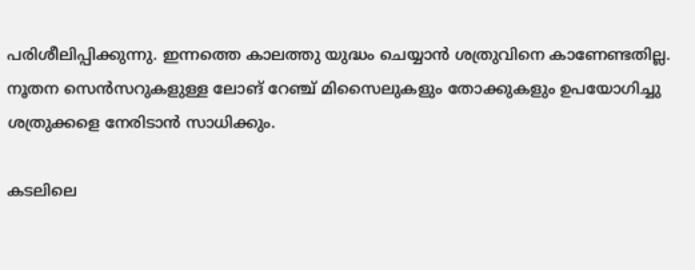പരിശീലിപ്പിക്കുന്നു. ഇന്നത്തെ കാലത്തു യുദ്ധം ചെയ്യാന്‍ ശത്രുവിനെ കാണേണ്ടതില്ല. നൂതന സെന്‍സറുകളുള്ള ലോങ് റേഞ്ച് മിസൈലുകളും തോക്കുകളും ഉപയോഗിച്ചു ശത്രുക്കളെ നേരിടാന്‍ സാധിക്കും.

കടലിലെ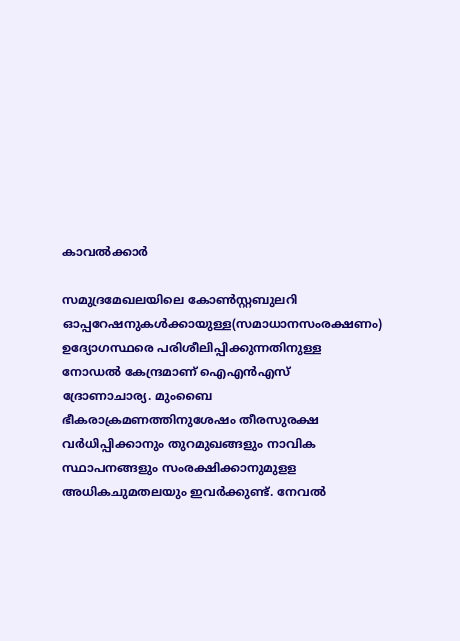കാവല്‍ക്കാര്‍

സമുദ്രമേഖലയിലെ കോണ്‍സ്റ്റബുലറി ഓപ്പറേഷനുകള്‍ക്കായുള്ള(സമാധാനസംരക്ഷണം) ഉദ്യോഗസ്ഥരെ പരിശീലിപ്പിക്കുന്നതിനുള്ള നോഡല്‍ കേന്ദ്രമാണ് ഐഎന്‍എസ് ദ്രോണാചാര്യ. മുംബൈ ഭീകരാക്രമണത്തിനുശേഷം തീരസുരക്ഷ വര്‍ധിപ്പിക്കാനും തുറമുഖങ്ങളും നാവിക സ്ഥാപനങ്ങളും സംരക്ഷിക്കാനുമുളള അധികചുമതലയും ഇവര്‍ക്കുണ്ട്. നേവല്‍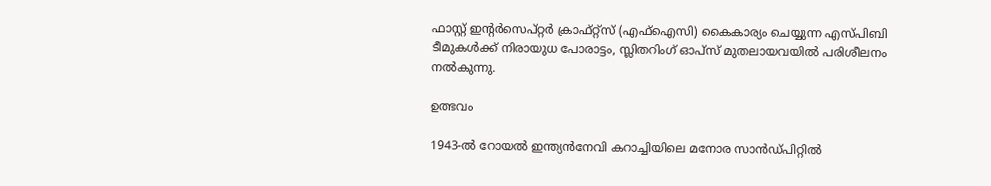ഫാസ്റ്റ് ഇന്റര്‍സെപ്റ്റര്‍ ക്രാഫ്റ്റ്‌സ് (എഫ്‌ഐസി) കൈകാര്യം ചെയ്യുന്ന എസ്പിബി ടീമുകള്‍ക്ക് നിരായുധ പോരാട്ടം, സ്ലിതറിംഗ് ഓപ്‌സ് മുതലായവയില്‍ പരിശീലനം നല്‍കുന്നു.

ഉത്ഭവം

1943-ല്‍ റോയല്‍ ഇന്ത്യന്‍നേവി കറാച്ചിയിലെ മനോര സാന്‍ഡ്പിറ്റില്‍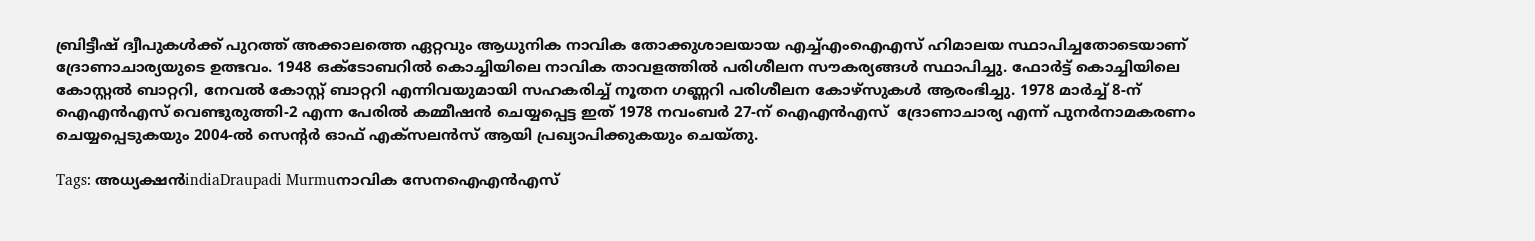ബ്രിട്ടീഷ് ദ്വീപുകള്‍ക്ക് പുറത്ത് അക്കാലത്തെ ഏറ്റവും ആധുനിക നാവിക തോക്കുശാലയായ എച്ച്എംഐഎസ് ഹിമാലയ സ്ഥാപിച്ചതോടെയാണ് ദ്രോണാചാര്യയുടെ ഉത്ഭവം. 1948 ഒക്ടോബറില്‍ കൊച്ചിയിലെ നാവിക താവളത്തില്‍ പരിശീലന സൗകര്യങ്ങള്‍ സ്ഥാപിച്ചു. ഫോര്‍ട്ട് കൊച്ചിയിലെ കോസ്റ്റല്‍ ബാറ്ററി, നേവല്‍ കോസ്റ്റ് ബാറ്ററി എന്നിവയുമായി സഹകരിച്ച് നൂതന ഗണ്ണറി പരിശീലന കോഴ്‌സുകള്‍ ആരംഭിച്ചു. 1978 മാര്‍ച്ച് 8-ന് ഐഎന്‍എസ് വെണ്ടുരുത്തി-2 എന്ന പേരില്‍ കമ്മീഷന്‍ ചെയ്യപ്പെട്ട ഇത് 1978 നവംബര്‍ 27-ന് ഐഎന്‍എസ്  ദ്രോണാചാര്യ എന്ന് പുനര്‍നാമകരണം ചെയ്യപ്പെടുകയും 2004-ല്‍ സെന്റര്‍ ഓഫ് എക്‌സലന്‍സ് ആയി പ്രഖ്യാപിക്കുകയും ചെയ്തു.

Tags: അധ്യക്ഷന്‍indiaDraupadi Murmuനാവിക സേനഐഎന്‍എസ്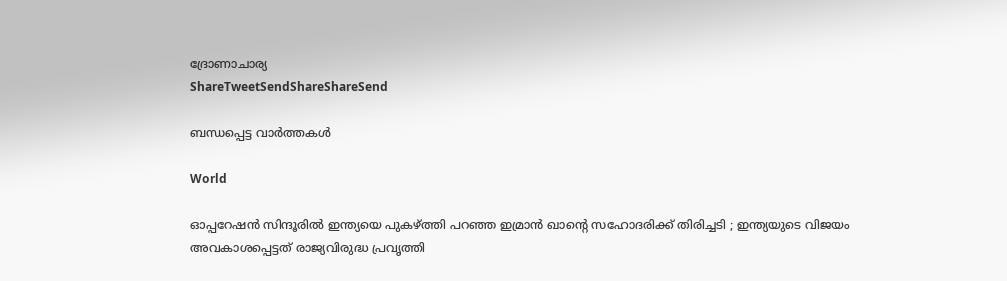ദ്രോണാചാര്യ
ShareTweetSendShareShareSend

ബന്ധപ്പെട്ട വാര്‍ത്തകള്‍

World

ഓപ്പറേഷൻ സിന്ദൂരിൽ ഇന്ത്യയെ പുകഴ്‌ത്തി പറഞ്ഞ ഇമ്രാൻ ഖാന്റെ സഹോദരിക്ക് തിരിച്ചടി ; ഇന്ത്യയുടെ വിജയം അവകാശപ്പെട്ടത് രാജ്യവിരുദ്ധ പ്രവൃത്തി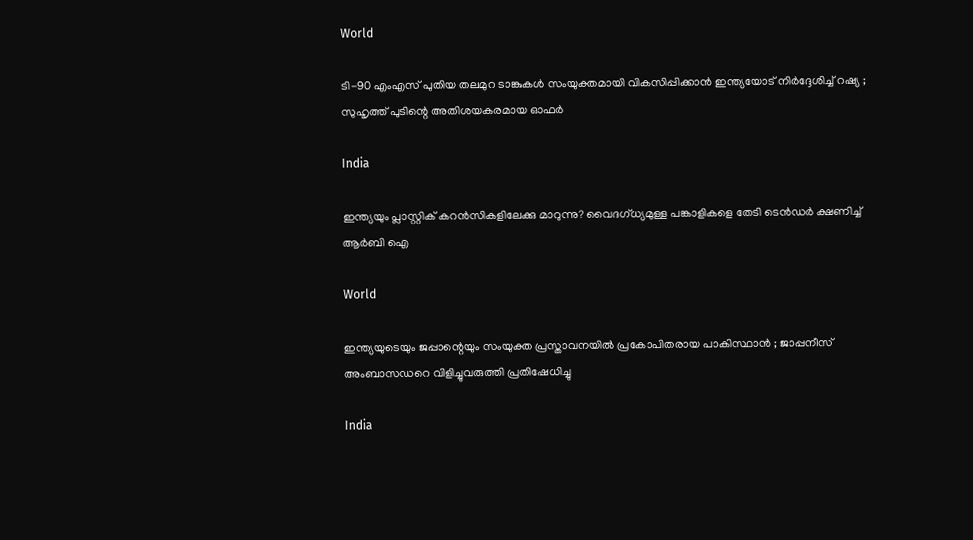World

ടി-90 എംഎസ് പുതിയ തലമുറ ടാങ്കുകൾ സംയുക്തമായി വികസിപ്പിക്കാൻ ഇന്ത്യയോട് നിർദ്ദേശിച്ച് റഷ്യ ; സുഹൃത്ത് പുടിന്റെ അതിശയകരമായ ഓഫർ

India

ഇന്ത്യയും പ്ലാസ്റ്റിക് കറന്‍സികളിലേക്കു മാറുന്നു? വൈദഗ്ധ്യമുള്ള പങ്കാളികളെ തേടി ടെന്‍ഡര്‍ ക്ഷണിച്ച് ആര്‍ബി ഐ

World

ഇന്ത്യയുടെയും ജപ്പാന്റെയും സംയുക്ത പ്രസ്താവനയിൽ പ്രകോപിതരായ പാകിസ്ഥാൻ ; ജാപ്പനീസ് അംബാസഡറെ വിളിച്ചുവരുത്തി പ്രതിഷേധിച്ചു

India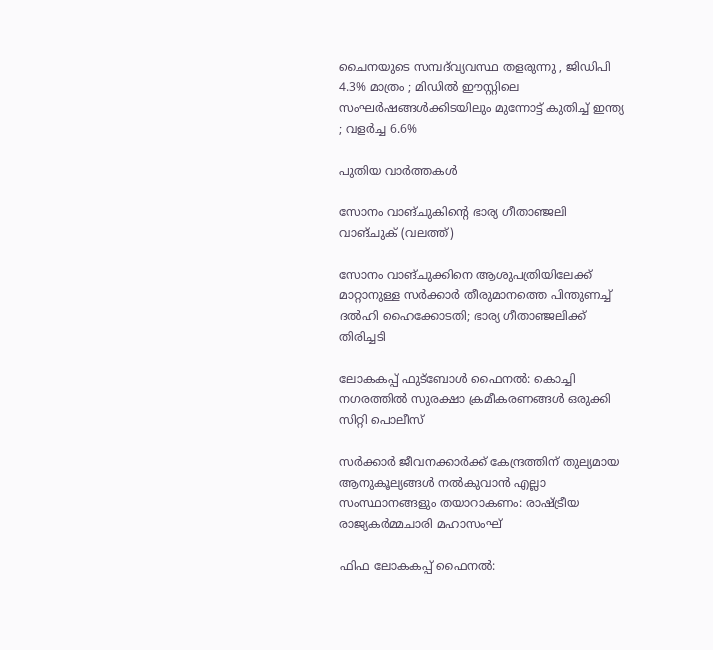ചൈനയുടെ സമ്പദ്‌വ്യവസ്ഥ തളരുന്നു , ജിഡിപി 4.3% മാത്രം ; മിഡിൽ ഈസ്റ്റിലെ സംഘർഷങ്ങൾക്കിടയിലും മുന്നോട്ട് കുതിച്ച് ഇന്ത്യ ; വളർച്ച 6.6%

പുതിയ വാര്‍ത്തകള്‍

സോനം വാങ്ചുകിന്‍റെ ഭാര്യ ഗീതാഞ്ജലി വാങ്ചുക് (വലത്ത്)

സോനം വാങ്ചുക്കിനെ ആശുപത്രിയിലേക്ക് മാറ്റാനുള്ള സര്‍ക്കാര്‍ തീരുമാനത്തെ പിന്തുണച്ച് ദൽഹി ഹൈക്കോടതി; ഭാര്യ ഗീതാഞ്ജലിക്ക് തിരിച്ചടി

ലോകകപ്പ് ഫുട്‌ബോള്‍ ഫൈനല്‍: കൊച്ചി നഗരത്തില്‍ സുരക്ഷാ ക്രമീകരണങ്ങള്‍ ഒരുക്കി സിറ്റി പൊലീസ്

സര്‍ക്കാര്‍ ജീവനക്കാര്‍ക്ക് കേന്ദ്രത്തിന് തുല്യമായ ആനുകൂല്യങ്ങള്‍ നല്‍കുവാന്‍ എല്ലാ സംസ്ഥാനങ്ങളും തയാറാകണം: രാഷ്‌ട്രീയ രാജ്യകര്‍മ്മചാരി മഹാസംഘ്

ഫിഫ ലോകകപ്പ് ഫൈനൽ: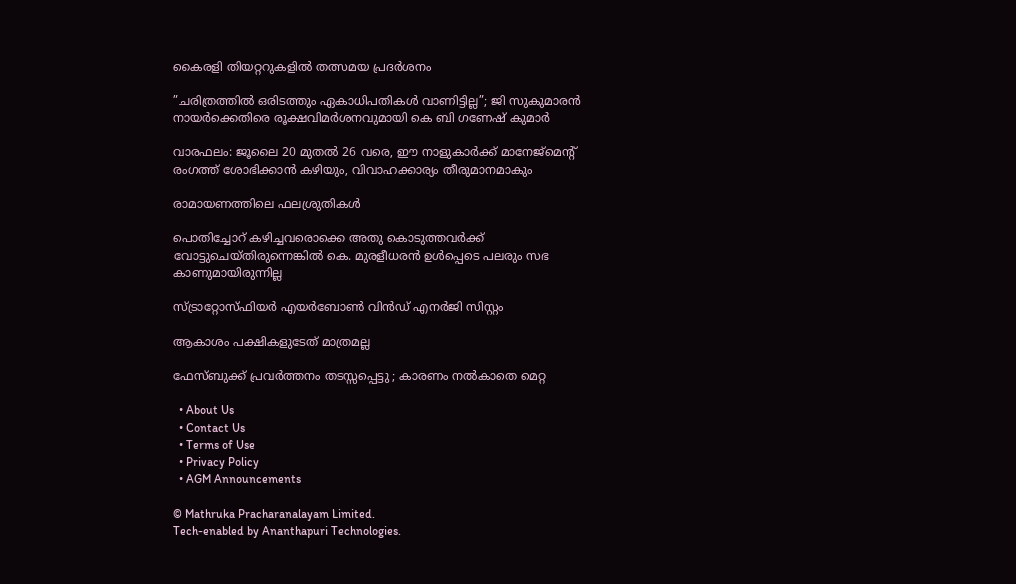കൈരളി തിയറ്ററുകളിൽ തത്സമയ പ്രദർശനം

”ചരിത്രത്തിൽ ഒരിടത്തും ഏകാധിപതികൾ വാണിട്ടില്ല”; ജി സുകുമാരൻ നായർക്കെതിരെ രൂക്ഷവിമർശനവുമായി കെ ബി ഗണേഷ് കുമാർ

വാരഫലം: ജൂലൈ 20 മുതല്‍ 26 വരെ, ഈ നാളുകാര്‍ക്ക് മാനേജ്മെന്റ് രംഗത്ത് ശോഭിക്കാന്‍ കഴിയും, വിവാഹക്കാര്യം തീരുമാനമാകും

രാമായണത്തിലെ ഫലശ്രുതികള്‍

പൊതിച്ചോറ്‌ കഴിച്ചവരൊക്കെ അതു കൊടുത്തവർക്ക് വോട്ടുചെയ്തിരുന്നെങ്കിൽ കെ. മുരളീധരൻ ഉൾപ്പെടെ പലരും സഭ കാണുമായിരുന്നില്ല

സ്ട്രാറ്റോസ്ഫിയര്‍ എയര്‍ബോണ്‍ വിന്‍ഡ് എനര്‍ജി സിസ്റ്റം

ആകാശം പക്ഷികളുടേത് മാത്രമല്ല

ഫേസ്ബുക്ക് പ്രവർത്തനം തടസ്സപ്പെട്ടു ; കാരണം നൽകാതെ മെറ്റ

  • About Us
  • Contact Us
  • Terms of Use
  • Privacy Policy
  • AGM Announcements

© Mathruka Pracharanalayam Limited.
Tech-enabled by Ananthapuri Technologies.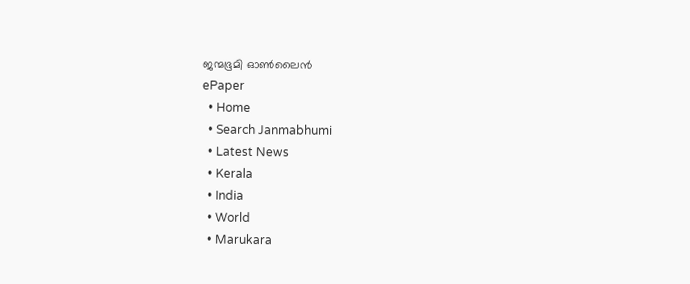ജന്മഭൂമി ഓണ്‍ലൈന്‍
ePaper
  • Home
  • Search Janmabhumi
  • Latest News
  • Kerala
  • India
  • World
  • Marukara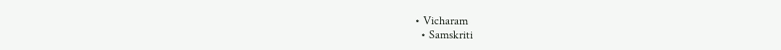• Vicharam
  • Samskriti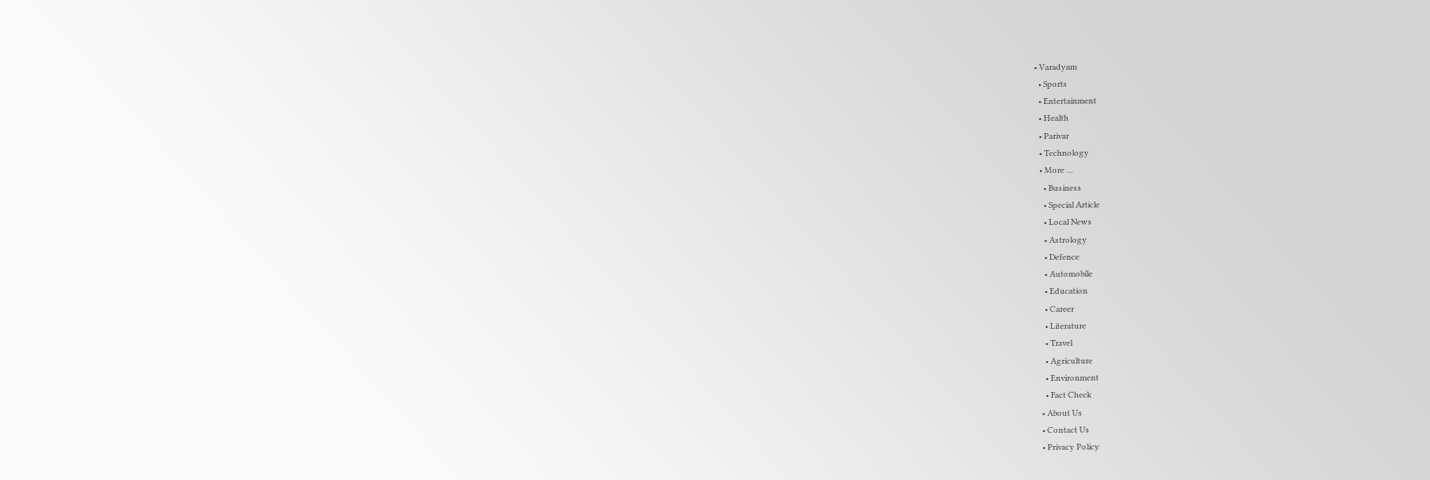• Varadyam
  • Sports
  • Entertainment
  • Health
  • Parivar
  • Technology
  • More …
    • Business
    • Special Article
    • Local News
    • Astrology
    • Defence
    • Automobile
    • Education
    • Career
    • Literature
    • Travel
    • Agriculture
    • Environment
    • Fact Check
  • About Us
  • Contact Us
  • Privacy Policy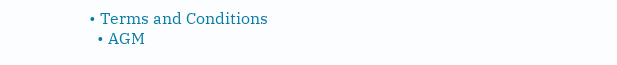• Terms and Conditions
  • AGM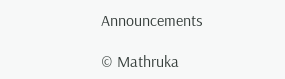Announcements

© Mathruka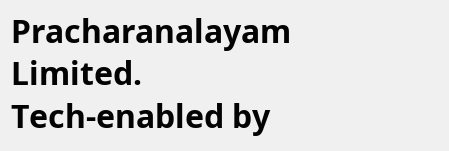Pracharanalayam Limited.
Tech-enabled by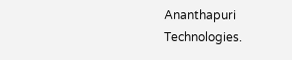Ananthapuri Technologies.